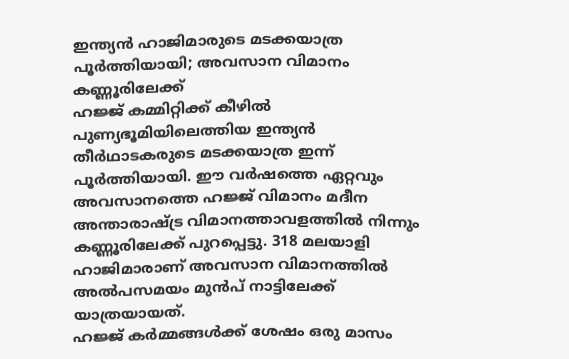ഇന്ത്യൻ ഹാജിമാരുടെ മടക്കയാത്ര പൂർത്തിയായി; അവസാന വിമാനം കണ്ണൂരിലേക്ക്
ഹജ്ജ് കമ്മിറ്റിക്ക് കീഴിൽ പുണ്യഭൂമിയിലെത്തിയ ഇന്ത്യൻ തീർഥാടകരുടെ മടക്കയാത്ര ഇന്ന് പൂർത്തിയായി. ഈ വർഷത്തെ ഏറ്റവും അവസാനത്തെ ഹജ്ജ് വിമാനം മദീന അന്താരാഷ്ട്ര വിമാനത്താവളത്തിൽ നിന്നും കണ്ണൂരിലേക്ക് പുറപ്പെട്ടു. 318 മലയാളി ഹാജിമാരാണ് അവസാന വിമാനത്തിൽ അൽപസമയം മുൻപ് നാട്ടിലേക്ക് യാത്രയായത്.
ഹജ്ജ് കർമ്മങ്ങൾക്ക് ശേഷം ഒരു മാസം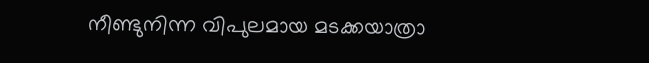നീണ്ടുനിന്ന വിപുലമായ മടക്കയാത്രാ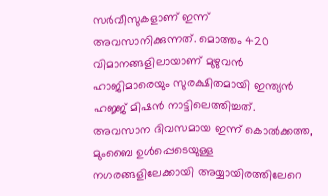സർവീസുകളാണ് ഇന്ന് അവസാനിക്കുന്നത്. മൊത്തം 420 വിമാനങ്ങളിലായാണ് മുഴുവൻ ഹാജിമാരെയും സുരക്ഷിതമായി ഇന്ത്യൻ ഹജ്ജ് മിഷൻ നാട്ടിലെത്തിച്ചത്. അവസാന ദിവസമായ ഇന്ന് കൊൽക്കത്ത, മുംബൈ ഉൾപ്പെടെയുള്ള നഗരങ്ങളിലേക്കായി അയ്യായിരത്തിലേറെ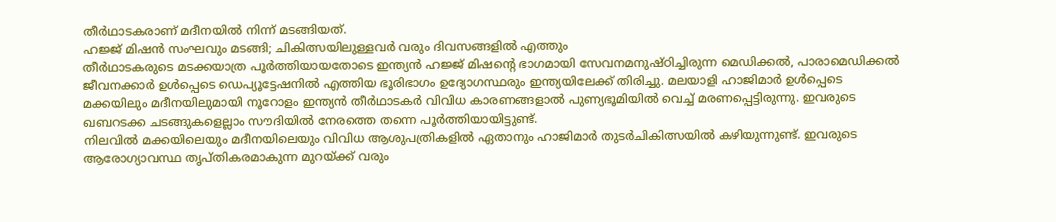തീർഥാടകരാണ് മദീനയിൽ നിന്ന് മടങ്ങിയത്.
ഹജ്ജ് മിഷൻ സംഘവും മടങ്ങി; ചികിത്സയിലുള്ളവർ വരും ദിവസങ്ങളിൽ എത്തും
തീർഥാടകരുടെ മടക്കയാത്ര പൂർത്തിയായതോടെ ഇന്ത്യൻ ഹജ്ജ് മിഷന്റെ ഭാഗമായി സേവനമനുഷ്ഠിച്ചിരുന്ന മെഡിക്കൽ, പാരാമെഡിക്കൽ ജീവനക്കാർ ഉൾപ്പെടെ ഡെപ്യൂട്ടേഷനിൽ എത്തിയ ഭൂരിഭാഗം ഉദ്യോഗസ്ഥരും ഇന്ത്യയിലേക്ക് തിരിച്ചു. മലയാളി ഹാജിമാർ ഉൾപ്പെടെ മക്കയിലും മദീനയിലുമായി നൂറോളം ഇന്ത്യൻ തീർഥാടകർ വിവിധ കാരണങ്ങളാൽ പുണ്യഭൂമിയിൽ വെച്ച് മരണപ്പെട്ടിരുന്നു. ഇവരുടെ ഖബറടക്ക ചടങ്ങുകളെല്ലാം സൗദിയിൽ നേരത്തെ തന്നെ പൂർത്തിയായിട്ടുണ്ട്.
നിലവിൽ മക്കയിലെയും മദീനയിലെയും വിവിധ ആശുപത്രികളിൽ ഏതാനും ഹാജിമാർ തുടർചികിത്സയിൽ കഴിയുന്നുണ്ട്. ഇവരുടെ ആരോഗ്യാവസ്ഥ തൃപ്തികരമാകുന്ന മുറയ്ക്ക് വരും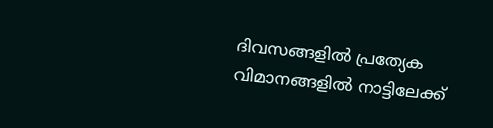ദിവസങ്ങളിൽ പ്രത്യേക വിമാനങ്ങളിൽ നാട്ടിലേക്ക്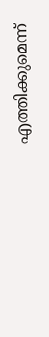എത്തിക്കുമെന്ന്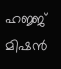ഹജ്ജ് മിഷൻ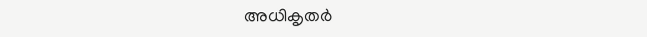അധികൃതർ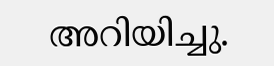അറിയിച്ചു.